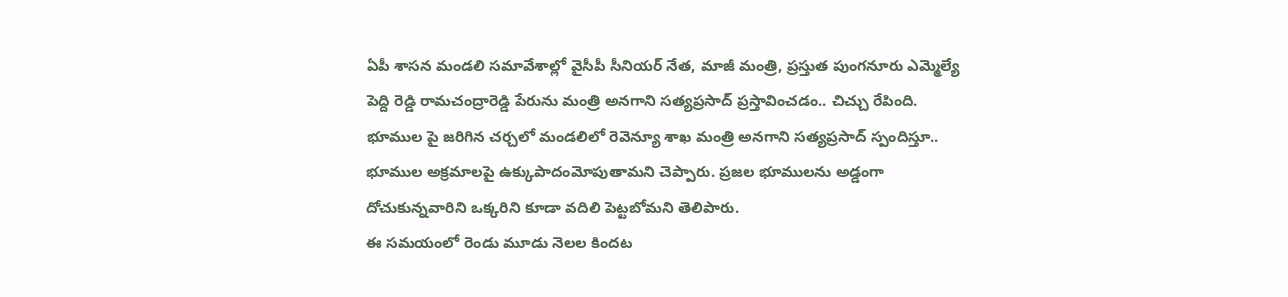ఏపీ శాసన మండలి సమావేశాల్లో వైసీపీ సీనియర్ నేత, మాజీ మంత్రి, ప్రస్తుత పుంగనూరు ఎమ్మెల్యే పెద్ది రెడ్డి రామచంద్రారెడ్డి పేరును మంత్రి అనగాని సత్యప్రసాద్ ప్రస్తావించడం.. చిచ్చు రేపింది. భూముల పై జరిగిన చర్చలో మండలిలో రెవెన్యూ శాఖ మంత్రి అనగాని సత్యప్రసాద్ స్పందిస్తూ.. భూముల అక్రమాలపై ఉక్కుపాదంమోపుతామని చెప్పారు. ప్రజల భూములను అడ్డంగా దోచుకున్నవారిని ఒక్కరిని కూడా వదిలి పెట్టబోమని తెలిపారు.
ఈ సమయంలో రెండు మూడు నెలల కిందట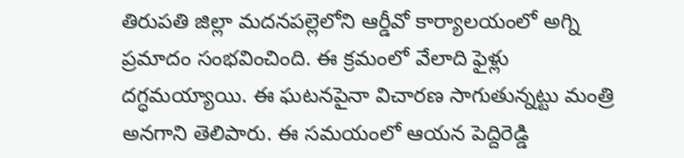తిరుపతి జిల్లా మదనపల్లెలోని ఆర్డీవో కార్యాలయంలో అగ్ని ప్రమాదం సంభవించింది. ఈ క్రమంలో వేలాది ఫైళ్లు దగ్ధమయ్యాయి. ఈ ఘటనపైనా విచారణ సాగుతున్నట్టు మంత్రి అనగాని తెలిపారు. ఈ సమయంలో ఆయన పెద్దిరెడ్డి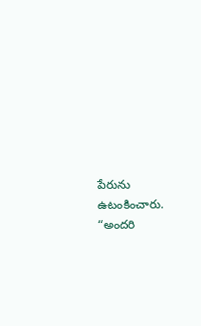పేరును ఉటంకించారు. “అందరి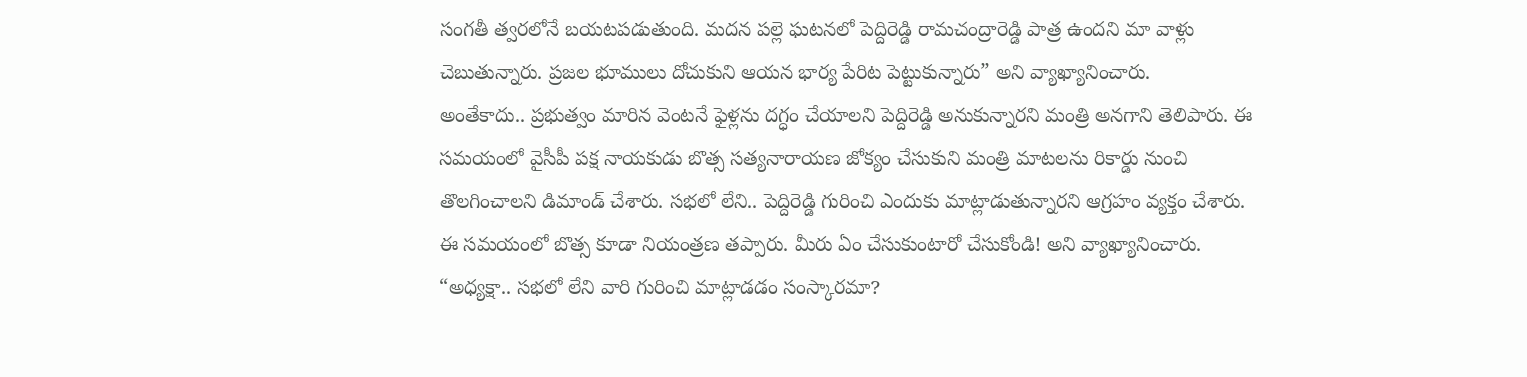సంగతీ త్వరలోనే బయటపడుతుంది. మదన పల్లె ఘటనలో పెద్దిరెడ్డి రామచంద్రారెడ్డి పాత్ర ఉందని మా వాళ్లు చెబుతున్నారు. ప్రజల భూములు దోచుకుని ఆయన భార్య పేరిట పెట్టుకున్నారు” అని వ్యాఖ్యానించారు.
అంతేకాదు.. ప్రభుత్వం మారిన వెంటనే ఫైళ్లను దగ్ధం చేయాలని పెద్దిరెడ్డి అనుకున్నారని మంత్రి అనగాని తెలిపారు. ఈ సమయంలో వైసీపీ పక్ష నాయకుడు బొత్స సత్యనారాయణ జోక్యం చేసుకుని మంత్రి మాటలను రికార్డు నుంచి తొలగించాలని డిమాండ్ చేశారు. సభలో లేని.. పెద్దిరెడ్డి గురించి ఎందుకు మాట్లాడుతున్నారని ఆగ్రహం వ్యక్తం చేశారు. ఈ సమయంలో బొత్స కూడా నియంత్రణ తప్పారు. మీరు ఏం చేసుకుంటారో చేసుకోండి! అని వ్యాఖ్యానించారు.
“అధ్యక్షా.. సభలో లేని వారి గురించి మాట్లాడడం సంస్కారమా?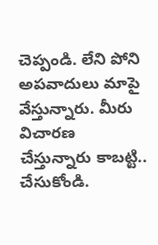చెప్పండి. లేని పోని అపవాదులు మాపై వేస్తున్నారు. మీరు విచారణ చేస్తున్నారు కాబట్టి.. చేసుకోండి.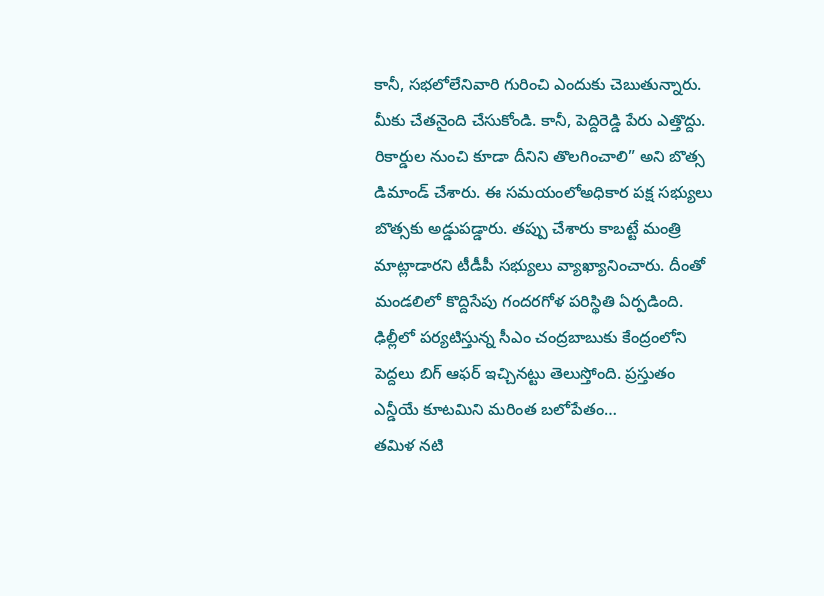కానీ, సభలోలేనివారి గురించి ఎందుకు చెబుతున్నారు. మీకు చేతనైంది చేసుకోండి. కానీ, పెద్దిరెడ్డి పేరు ఎత్తొద్దు. రికార్డుల నుంచి కూడా దీనిని తొలగించాలి” అని బొత్స డిమాండ్ చేశారు. ఈ సమయంలోఅధికార పక్ష సభ్యులు బొత్సకు అడ్డుపడ్డారు. తప్పు చేశారు కాబట్టే మంత్రి మాట్లాడారని టీడీపీ సభ్యులు వ్యాఖ్యానించారు. దీంతో మండలిలో కొద్దిసేపు గందరగోళ పరిస్థితి ఏర్పడింది.
ఢిల్లీలో పర్యటిస్తున్న సీఎం చంద్రబాబుకు కేంద్రంలోని పెద్దలు బిగ్ ఆఫర్ ఇచ్చినట్టు తెలుస్తోంది. ప్రస్తుతం ఎన్డీయే కూటమిని మరింత బలోపేతం…
తమిళ నటి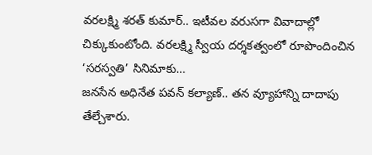వరలక్ష్మి శరత్ కుమార్.. ఇటీవల వరుసగా వివాదాల్లో చిక్కుకుంటోంది. వరలక్ష్మి స్వీయ దర్శకత్వంలో రూపొందించిన ‘సరస్వతి’ సినిమాకు…
జనసేన అధినేత పవన్ కల్యాణ్.. తన వ్యూహాన్ని దాదాపు తేల్చేశారు.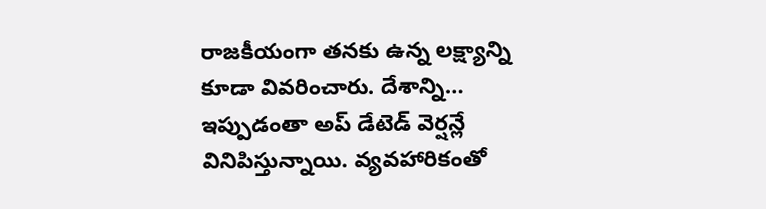రాజకీయంగా తనకు ఉన్న లక్ష్యాన్ని కూడా వివరించారు. దేశాన్ని…
ఇప్పుడంతా అప్ డేటెడ్ వెర్షన్లే వినిపిస్తున్నాయి. వ్యవహారికంతో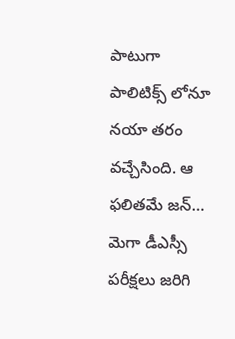పాటుగా పాలిటిక్స్ లోనూ నయా తరం వచ్చేసింది. ఆ ఫలితమే జన్…
మెగా డీఎస్సీ పరీక్షలు జరిగి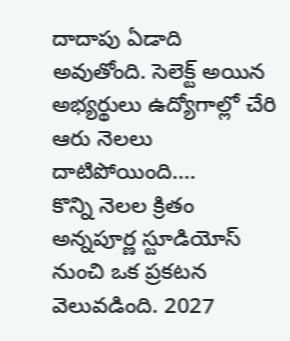దాదాపు ఏడాది అవుతోంది. సెలెక్ట్ అయిన అభ్యర్థులు ఉద్యోగాల్లో చేరి ఆరు నెలలు దాటిపోయింది.…
కొన్ని నెలల క్రితం అన్నపూర్ణ స్టూడియోస్ నుంచి ఒక ప్రకటన వెలువడింది. 2027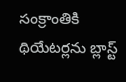సంక్రాంతికి థియేటర్లను బ్లాస్ట్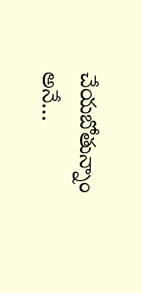చేయబోతున్నాం అనే…